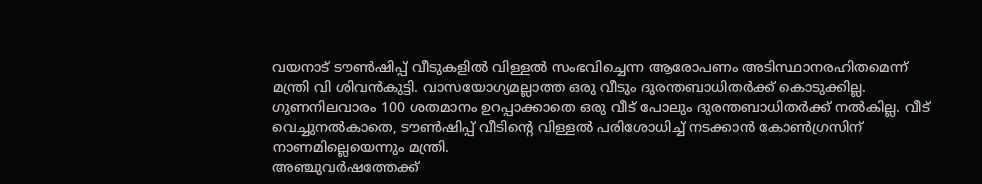വയനാട് ടൗൺഷിപ്പ് വീടുകളിൽ വിള്ളൽ സംഭവിച്ചെന്ന ആരോപണം അടിസ്ഥാനരഹിതമെന്ന് മന്ത്രി വി ശിവൻകുട്ടി. വാസയോഗ്യമല്ലാത്ത ഒരു വീടും ദുരന്തബാധിതർക്ക് കൊടുക്കില്ല. ഗുണനിലവാരം 100 ശതമാനം ഉറപ്പാക്കാതെ ഒരു വീട് പോലും ദുരന്തബാധിതർക്ക് നൽകില്ല. വീട് വെച്ചുനൽകാതെ, ടൗൺഷിപ്പ് വീടിന്റെ വിള്ളൽ പരിശോധിച്ച് നടക്കാൻ കോൺഗ്രസിന് നാണമില്ലെയെന്നും മന്ത്രി.
അഞ്ചുവർഷത്തേക്ക്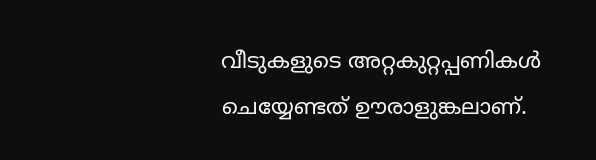വീടുകളുടെ അറ്റകുറ്റപ്പണികൾ ചെയ്യേണ്ടത് ഊരാളുങ്കലാണ്.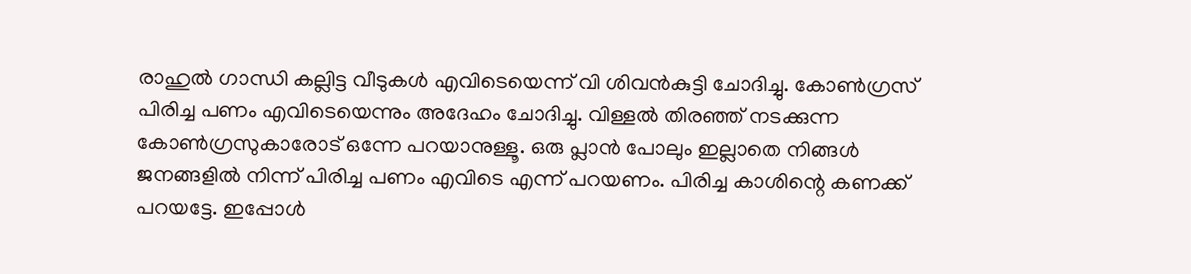രാഹുൽ ഗാന്ധി കല്ലിട്ട വീടുകൾ എവിടെയെന്ന് വി ശിവൻകുട്ടി ചോദിച്ചു. കോൺഗ്രസ് പിരിച്ച പണം എവിടെയെന്നും അദേഹം ചോദിച്ചു. വിള്ളൽ തിരഞ്ഞ് നടക്കുന്ന കോൺഗ്രസുകാരോട് ഒന്നേ പറയാനുള്ളൂ. ഒരു പ്ലാൻ പോലും ഇല്ലാതെ നിങ്ങൾ ജനങ്ങളിൽ നിന്ന് പിരിച്ച പണം എവിടെ എന്ന് പറയണം. പിരിച്ച കാശിന്റെ കണക്ക് പറയട്ടേ. ഇപ്പോൾ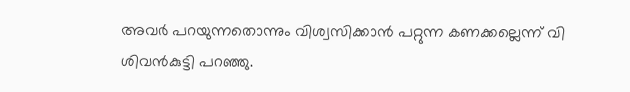അവർ പറയുന്നതൊന്നും വിശ്വസിക്കാൻ പറ്റുന്ന കണക്കല്ലെന്ന് വി ശിവൻകുട്ടി പറഞ്ഞു.